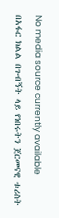No media source currently available
በአፋር ክልል በጉብኝት ላይ የነበሩትን ጀርመናዊ ቱሪስት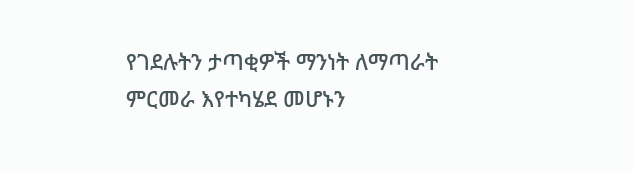የገደሉትን ታጣቂዎች ማንነት ለማጣራት ምርመራ እየተካሄደ መሆኑን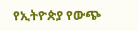የኢትዮጵያ የውጭ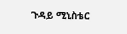ጉዳይ ሚኒስቴር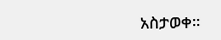አስታወቀ፡፡